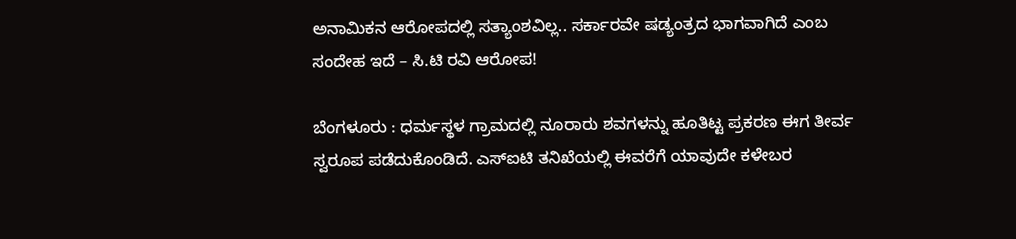ಅನಾಮಿಕನ ಆರೋಪದಲ್ಲಿ ಸತ್ಯಾಂಶವಿಲ್ಲ.. ಸರ್ಕಾರವೇ ಷಡ್ಯಂತ್ರದ‌ ಭಾಗವಾಗಿದೆ ಎಂಬ ಸಂದೇಹ ಇದೆ – ಸಿ.ಟಿ ರವಿ ಆರೋಪ!

ಬೆಂಗಳೂರು : ಧರ್ಮಸ್ಥಳ ಗ್ರಾಮದಲ್ಲಿ ನೂರಾರು ಶವಗಳನ್ನು ಹೂತಿಟ್ಟ ಪ್ರಕರಣ ಈಗ ತೀರ್ವ ಸ್ವರೂಪ ಪಡೆದುಕೊಂಡಿದೆ. ಎಸ್‌ಐಟಿ ತನಿಖೆಯಲ್ಲಿ ಈವರೆಗೆ ಯಾವುದೇ ಕಳೇಬರ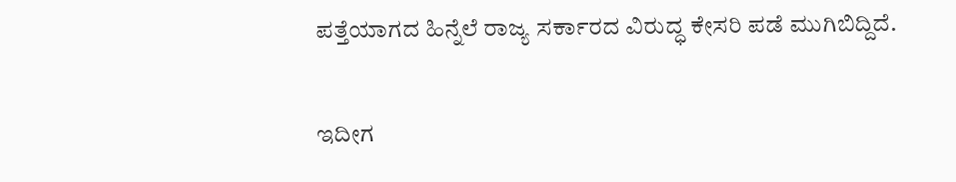ಪತ್ತೆಯಾಗದ ಹಿನ್ನೆಲೆ ರಾಜ್ಯ ಸರ್ಕಾರದ ವಿರುದ್ಧ ಕೇಸರಿ ಪಡೆ ಮುಗಿಬಿದ್ದಿದೆ.

ಇದೀಗ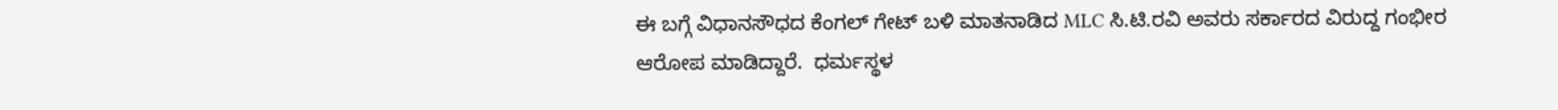ಈ ಬಗ್ಗೆ ವಿಧಾನಸೌಧದ ಕೆಂಗಲ್ ಗೇಟ್ ಬಳಿ ಮಾತನಾಡಿದ MLC ಸಿ.ಟಿ.ರವಿ ಅವರು ಸರ್ಕಾರದ ವಿರುದ್ದ ಗಂಭೀರ ಆರೋಪ ಮಾಡಿದ್ದಾರೆ.  ಧರ್ಮಸ್ಥಳ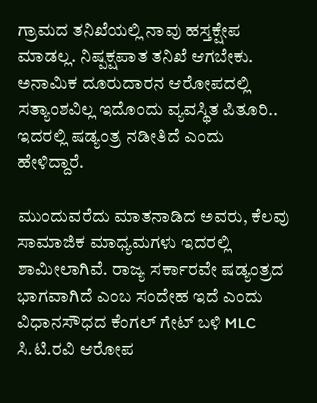ಗ್ರಾಮದ ತನಿಖೆಯಲ್ಲಿ ನಾವು ಹಸ್ತಕ್ಷೇಪ ಮಾಡಲ್ಲ. ನಿಷ್ಪಕ್ಷಪಾತ ತನಿಖೆ ಆಗಬೇಕು. ಅನಾಮಿಕ ದೂರುದಾರನ ಆರೋಪದಲ್ಲಿ ಸತ್ಯಾಂಶವಿಲ್ಲ ಇದೊಂದು ವ್ಯವಸ್ಥಿತ ಪಿತೂರಿ.. ಇದರಲ್ಲಿ ಷಡ್ಯಂತ್ರ‌ ನಡೀತಿದೆ ಎಂದು ಹೇಳಿದ್ದಾರೆ.

ಮುಂದುವರೆದು ಮಾತನಾಡಿದ ಅವರು, ಕೆಲವು ಸಾಮಾಜಿಕ ಮಾಧ್ಯಮಗಳು ಇದರಲ್ಲಿ ಶಾಮೀಲಾಗಿವೆ. ರಾಜ್ಯ ಸರ್ಕಾರವೇ ಷಡ್ಯಂತ್ರದ‌ ಭಾಗವಾಗಿದೆ ಎಂಬ ಸಂದೇಹ ಇದೆ ಎಂದು ವಿಧಾನಸೌಧದ ಕೆಂಗಲ್ ಗೇಟ್ ಬಳಿ MLC ಸಿ.ಟಿ.ರವಿ ಆರೋಪ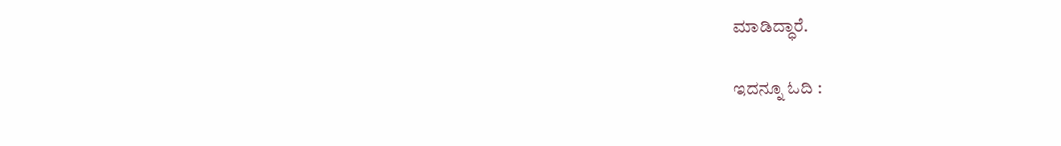ಮಾಡಿದ್ಧಾರೆ.

ಇದನ್ನೂ ಓದಿ :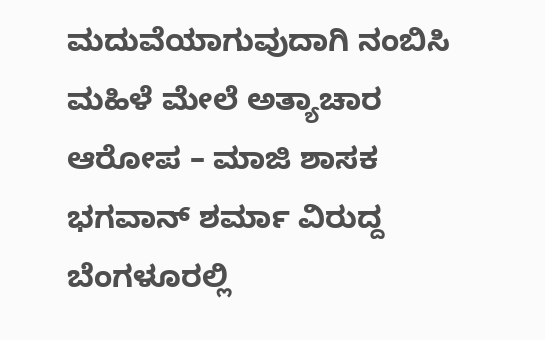ಮದುವೆಯಾಗುವುದಾಗಿ ನಂಬಿಸಿ ಮಹಿಳೆ ಮೇಲೆ ಅತ್ಯಾಚಾರ ಆರೋಪ – ಮಾಜಿ ಶಾಸಕ ಭಗವಾನ್ ಶರ್ಮಾ ವಿರುದ್ದ ಬೆಂಗಳೂರಲ್ಲಿ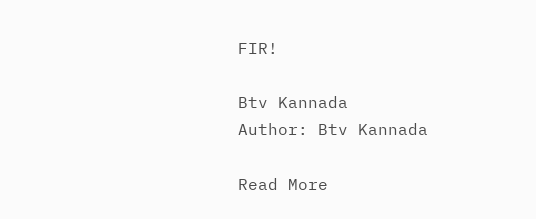FIR!

Btv Kannada
Author: Btv Kannada

Read More